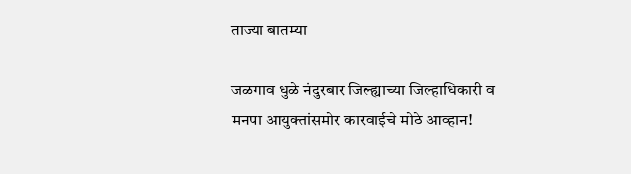ताज्या बातम्या

जळगाव धुळे नंदुरबार जिल्ह्याच्या जिल्हाधिकारी व मनपा आयुक्तांसमोर कारवाईचे मोठे आव्हान!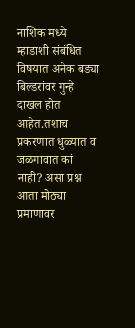नाशिक मध्ये म्हाडाशी संबंधित विषयात अनेक बड्या बिल्डरांवर गुन्हे दाखल होत आहेत.तशाच प्रकरणात धुळ्यात व जळगावात कां नाही? असा प्रश्न आता मोठ्या प्रमाणावर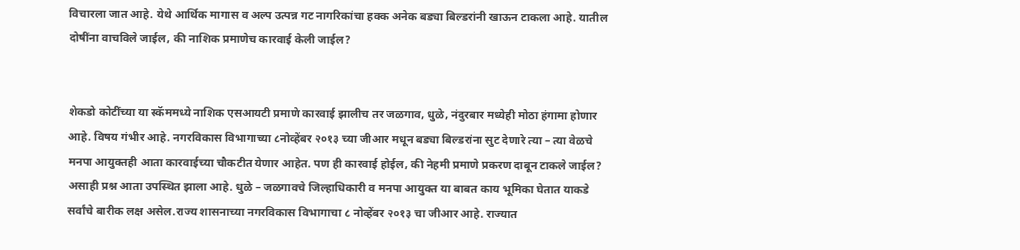विचारला जात आहे. येथे आर्थिक मागास व अल्प उत्पन्न गट नागरिकांचा हक्क अनेक बड्या बिल्डरांनी खाऊन टाकला आहे. यातील दोषींना वाचविले जाईल, की नाशिक प्रमाणेच कारवाई केली जाईल?


शेकडो कोटींच्या या स्कॅममध्ये नाशिक एसआयटी प्रमाणे कारवाई झालीच तर जळगाव, धुळे, नंदुरबार मध्येही मोठा हंगामा होणार आहे. विषय गंभीर आहे. नगरविकास विभागाच्या ८नोव्हेंबर २०१३ च्या जीआर मधून बड्या बिल्डरांना सुट देणारे त्या – त्या वेळचे मनपा आयुक्तही आता कारवाईच्या चौकटीत येणार आहेत. पण ही कारवाई होईल, की नेहमी प्रमाणे प्रकरण दाबून टाकले जाईल? असाही प्रश्न आता उपस्थित झाला आहे. धुळे – जळगावचे जिल्हाधिकारी व मनपा आयुक्त या बाबत काय भूमिका घेतात याकडे सर्वांचे बारीक लक्ष असेल.राज्य शासनाच्या नगरविकास विभागाचा ८ नोव्हेंबर २०१३ चा जीआर आहे. राज्यात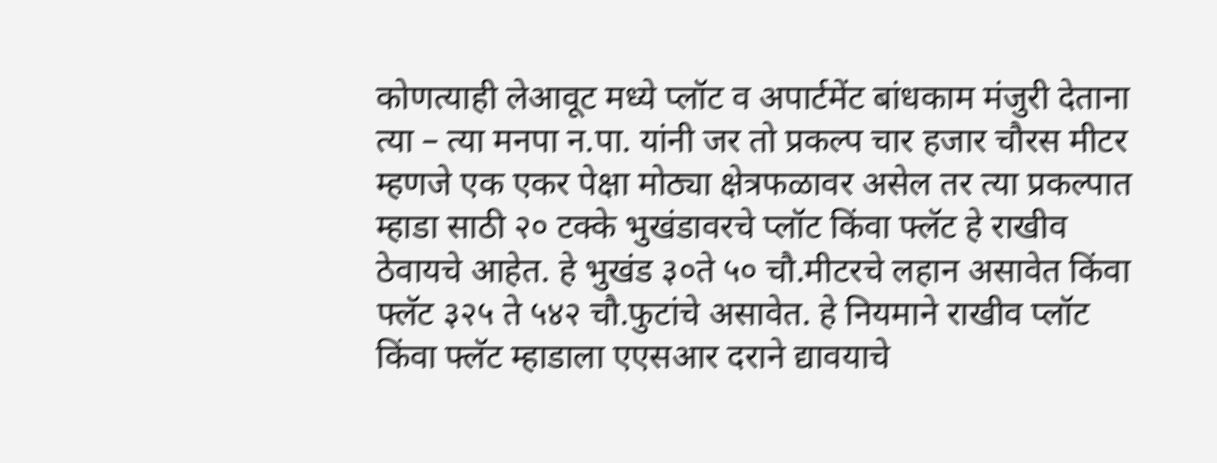कोणत्याही लेआवूट मध्ये प्लॉट व अपार्टमेंट बांधकाम मंजुरी देताना त्या – त्या मनपा न.पा. यांनी जर तो प्रकल्प चार हजार चौरस मीटर म्हणजे एक एकर पेक्षा मोठ्या क्षेत्रफळावर असेल तर त्या प्रकल्पात म्हाडा साठी २० टक्के भुखंडावरचे प्लॉट किंवा फ्लॅट हे राखीव ठेवायचे आहेत. हे भुखंड ३०ते ५० चौ.मीटरचे लहान असावेत किंवा फ्लॅट ३२५ ते ५४२ चौ.फुटांचे असावेत. हे नियमाने राखीव प्लॉट किंवा फ्लॅट म्हाडाला एएसआर दराने द्यावयाचे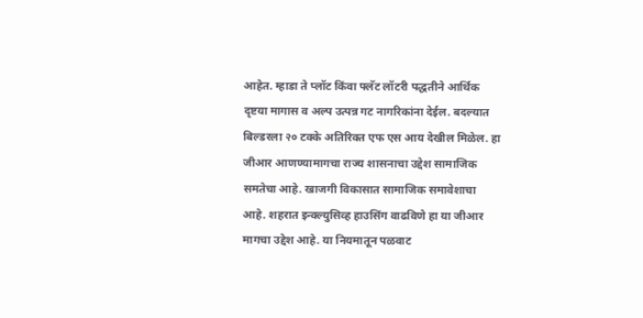आहेत. म्हाडा ते प्लॉट किंवा फ्लॅट लॉटरी पद्धतीने आर्थिक दृष्टया मागास व अल्प उत्पन्न गट नागरिकांना देईल. बदल्यात बिल्डरला २० टक्के अतिरिक्त एफ एस आय देखील मिळेल. हा जीआर आणण्यामागचा राज्य शासनाचा उद्देश सामाजिक समतेचा आहे. खाजगी विकासात सामाजिक समावेशाचा आहे. शहरात इन्क्ल्युसिव्ह हाउसिंग वाढविणे हा या जीआर मागचा उद्देश आहे. या नियमातून पळवाट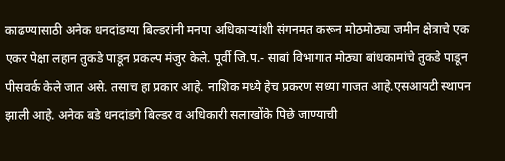काढण्यासाठी अनेक धनदांडग्या बिल्डरांनी मनपा अधिकाऱ्यांशी संगनमत करून मोठमोठ्या जमीन क्षेत्राचे एक एकर पेक्षा लहान तुकडे पाडून प्रकल्प मंजुर केले. पूर्वी जि.प.- साबां विभागात मोठ्या बांधकामांचे तुकडे पाडून पीसवर्क केले जात असे. तसाच हा प्रकार आहे. नाशिक मध्ये हेच प्रकरण सध्या गाजत आहे.एसआयटी स्थापन झाली आहे. अनेक बडे धनदांडगे बिल्डर व अधिकारी सलाखोंके पिछे जाण्याची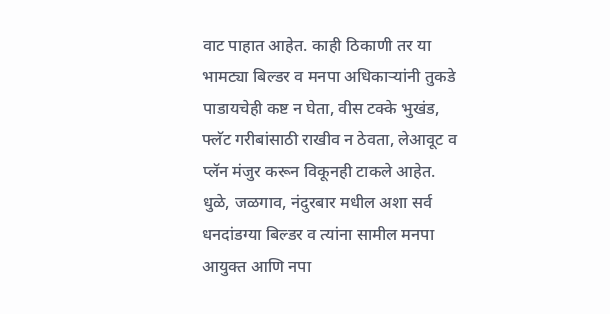वाट पाहात आहेत. काही ठिकाणी तर या भामट्या बिल्डर व मनपा अधिकाऱ्यांनी तुकडे पाडायचेही कष्ट न घेता, वीस टक्के भुखंड, फ्लॅट गरीबांसाठी राखीव न ठेवता, लेआवूट व प्लॅन मंजुर करून विकूनही टाकले आहेत. धुळे, जळगाव, नंदुरबार मधील अशा सर्व धनदांडग्या बिल्डर व त्यांना सामील मनपा आयुक्त आणि नपा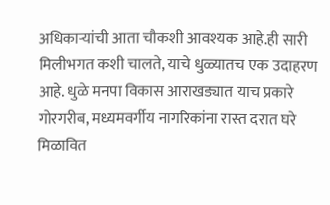अधिकाऱ्यांची आता चौकशी आवश्यक आहे.ही सारी मिलीभगत कशी चालते, याचे धुळ्यातच एक उदाहरण आहे. धुळे मनपा विकास आराखड्यात याच प्रकारे गोरगरीब, मध्यमवर्गीय नागरिकांना रास्त दरात घरे मिळावित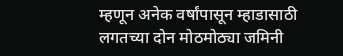म्हणून अनेक वर्षांपासून म्हाडासाठी लगतच्या दोन मोठमोठ्या जमिनी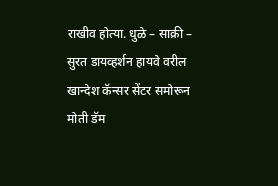राखीव होत्या. धुळे – साक्री – सुरत डायव्हर्शन हायवे वरील खान्देश कॅन्सर सेंटर समोरून मोती डॅम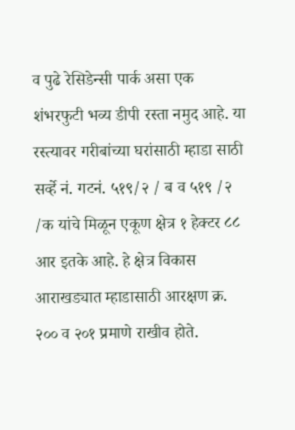व पुढे रेसिडेन्सी पार्क असा एक शंभरफुटी भव्य डीपी रस्ता नमुद आहे. या रस्त्यावर गरीबांच्या घरांसाठी म्हाडा साठी सर्व्हे नं. गटनं. ५१९/२ / ब व ५१९ /२ /क यांचे मिळून एकूण क्षेत्र १ हेक्टर ८८ आर इतके आहे. हे क्षेत्र विकास आराखड्यात म्हाडासाठी आरक्षण क्र. २०० व २०१ प्रमाणे राखीव होते.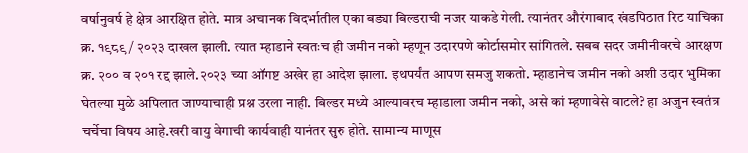वर्षानुवर्ष हे क्षेत्र आरक्षित होते. मात्र अचानक विदर्भातील एका बड्या बिल्डराची नजर याकडे गेली. त्यानंतर औरंगाबाद खंडपिठात रिट याचिका क्र. १९८९ / २०२३ दाखल झाली. त्यात म्हाडाने स्वतःच ही जमीन नको म्हणून उदारपणे कोर्टासमोर सांगितले. सबब सदर जमीनीवरचे आरक्षण क्र. २०० व २०१ रद्द झाले.२०२३ च्या ऑगष्ट अखेर हा आदेश झाला. इथपर्यंत आपण समजु शकतो. म्हाडानेच जमीन नको अशी उदार भुमिका घेतल्या मुळे अपिलात जाण्याचाही प्रश्न उरला नाही. बिल्डर मध्ये आल्यावरच म्हाडाला जमीन नको, असे कां म्हणावेसे वाटले? हा अजुन स्वतंत्र चर्चेचा विषय आहे.खरी वायु वेगाची कार्यवाही यानंतर सुरु होते. सामान्य माणूस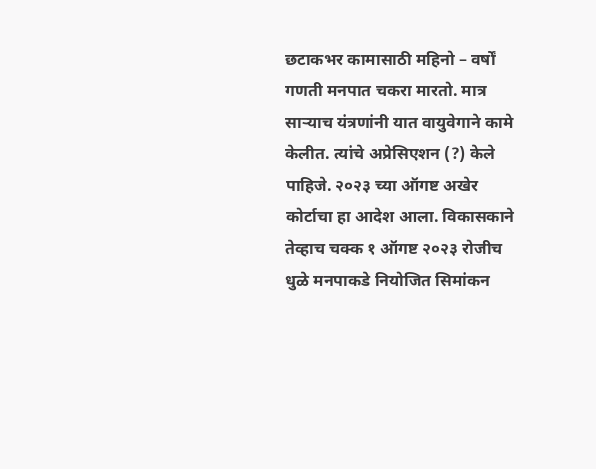छटाकभर कामासाठी महिनो – वर्षों गणती मनपात चकरा मारतो. मात्र साऱ्याच यंत्रणांनी यात वायुवेगाने कामे केलीत. त्यांचे अप्रेसिएशन (?) केले पाहिजे. २०२३ च्या ऑगष्ट अखेर कोर्टाचा हा आदेश आला. विकासकाने तेव्हाच चक्क १ ऑगष्ट २०२३ रोजीच धुळे मनपाकडे नियोजित सिमांकन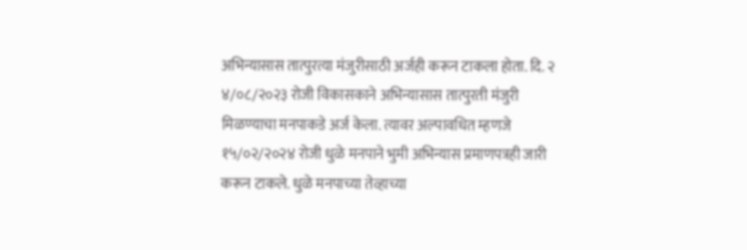अभिन्यासास तात्पुरत्या मंजुरीसाठी अर्जही करून टाकला होता. दि. २ ४/०८/२०२३ रोजी विकासकाने अभिन्यासास तात्पुरती मंजुरी मिळण्याचा मनपाकडे अर्ज केला. त्यावर अल्पावधित म्हणजे १५/०२/२०२४ रोजी धुळे मनपाने भुमी अभिन्यास प्रमाणपत्रही जारी करून टाकले. धुळे मनपाच्या तेव्हाच्या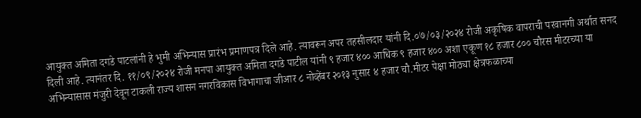आयुक्त अमिता दगडे पाटलांनी हे भुमी अभिन्यास प्रारंभ प्रमाणपत्र दिले आहे. त्यावरून अपर तहसीलदार यांनी दि.०७/०३/२०२४ रोजी अकृषिक वापराची परवानगी अर्थात सनद दिली आहे. त्यानंतर दि. ११/०९/२०२४ रोजी मनपा आयुक्त अमिता दगडे पाटील यांनी ९ हजार ४०० आधिक ९ हजार ४०० अशा एकूण १८ हजार ८०० चौरस मीटरच्या या अभिन्यासास मंजुरी देवून टाकली राज्य शासन नगरविकास विभागाचा जीआर ८ नोव्हेंबर २०१३ नुसार ४ हजार चौ.मीटर पेक्षा मोठ्या क्षेत्रफळाच्या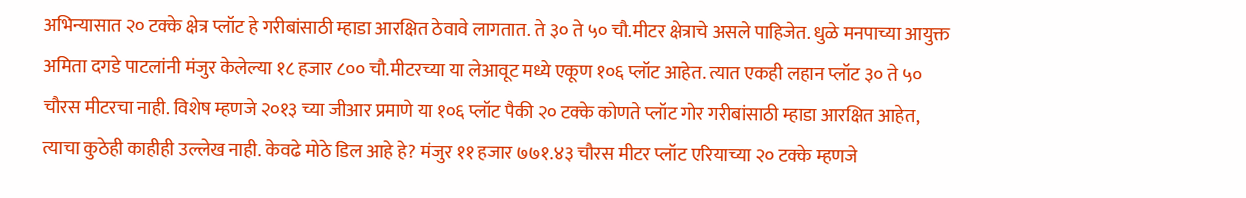अभिन्यासात २० टक्के क्षेत्र प्लॉट हे गरीबांसाठी म्हाडा आरक्षित ठेवावे लागतात. ते ३० ते ५० चौ.मीटर क्षेत्राचे असले पाहिजेत. धुळे मनपाच्या आयुक्त अमिता दगडे पाटलांनी मंजुर केलेल्या १८ हजार ८०० चौ.मीटरच्या या लेआवूट मध्ये एकूण १०६ प्लॉट आहेत. त्यात एकही लहान प्लॉट ३० ते ५० चौरस मीटरचा नाही. विशेष म्हणजे २०१३ च्या जीआर प्रमाणे या १०६ प्लॉट पैकी २० टक्के कोणते प्लॉट गोर गरीबांसाठी म्हाडा आरक्षित आहेत, त्याचा कुठेही काहीही उल्लेख नाही. केवढे मोठे डिल आहे हे? मंजुर ११ हजार ७७१.४३ चौरस मीटर प्लॉट एरियाच्या २० टक्के म्हणजे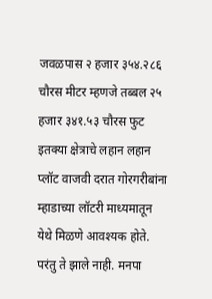जवळपास २ हजार ३५४.२८६ चौरस मीटर म्हणजे तब्बल २५ हजार ३४१.५३ चौरस फुट इतक्या क्षेत्राचे लहान लहान प्लॉट वाजवी दरात गोरगरीबांना म्हाडाच्या लॉटरी माध्यमातून येथे मिळणे आवश्यक होते. परंतु ते झाले नाही. मनपा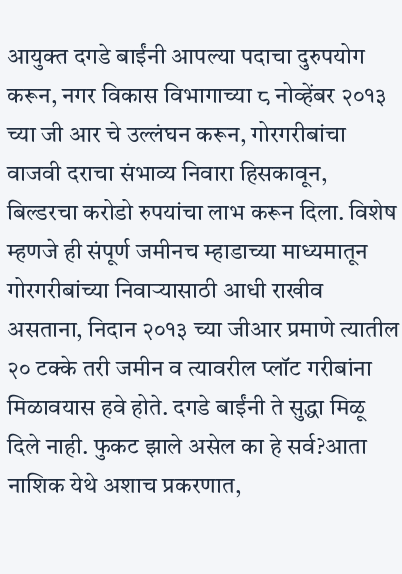आयुक्त दगडे बाईंनी आपल्या पदाचा दुरुपयोग करून, नगर विकास विभागाच्या ८ नोव्हेंबर २०१३ च्या जी आर चे उल्लंघन करून, गोरगरीबांचा वाजवी दराचा संभाव्य निवारा हिसकावून, बिल्डरचा करोडो रुपयांचा लाभ करून दिला. विशेष म्हणजे ही संपूर्ण जमीनच म्हाडाच्या माध्यमातून गोरगरीबांच्या निवाऱ्यासाठी आधी राखीव असताना, निदान २०१३ च्या जीआर प्रमाणे त्यातील २० टक्के तरी जमीन व त्यावरील प्लॉट गरीबांना मिळावयास हवे होते. दगडे बाईंनी ते सुद्धा मिळू दिले नाही. फुकट झाले असेल का हे सर्व?आता नाशिक येथे अशाच प्रकरणात,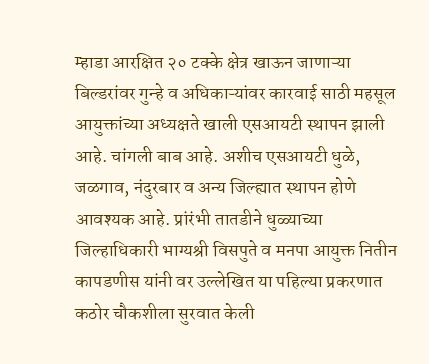म्हाडा आरक्षित २० टक्के क्षेत्र खाऊन जाणाऱ्या बिल्डरांवर गुन्हे व अधिकाऱ्यांवर कारवाई साठी महसूल आयुक्तांच्या अध्यक्षते खाली एसआयटी स्थापन झाली आहे. चांगली बाब आहे. अशीच एसआयटी धुळे, जळगाव, नंदुरबार व अन्य जिल्ह्यात स्थापन होणे आवश्यक आहे. प्रांरंभी तातडीने धुळ्याच्या जिल्हाधिकारी भाग्यश्री विसपुते व मनपा आयुक्त नितीन कापडणीस यांनी वर उल्लेखित या पहिल्या प्रकरणात कठोर चौकशीला सुरवात केली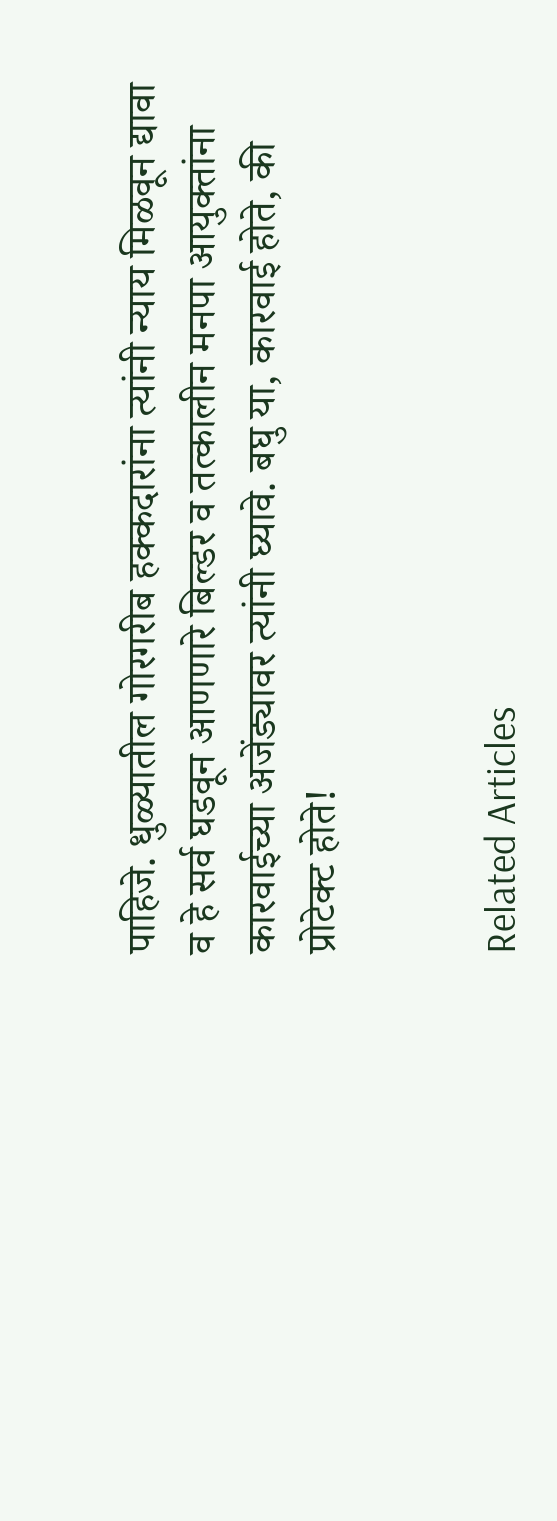पाहिजे. धुळ्यातील गोरगरीब हक्कदारांना त्यांनी न्याय मिळवून द्यावा व हे सर्व घडवून आणणारे बिल्डर व तत्कालीन मनपा आयुक्तांना कारवाईच्या अजेंड्यावर त्यांनी घ्यावे. बघु या, कारवाई होते, की प्रोटेक्ट होते!


Related Articles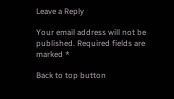Leave a Reply

Your email address will not be published. Required fields are marked *

Back to top button